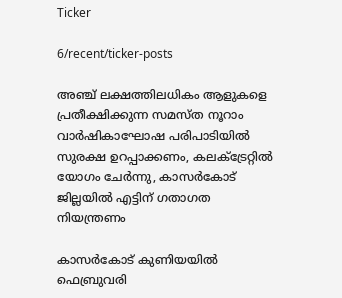Ticker

6/recent/ticker-posts

അഞ്ച് ലക്ഷത്തിലധികം ആളുകളെ പ്രതീക്ഷിക്കുന്ന സമസ്ത നൂറാം വാർഷികാഘോഷ പരിപാടിയിൽ സുരക്ഷ ഉറപ്പാക്കണം, കലക്ട്രേറ്റിൽ യോഗം ചേർന്നു, കാസർകോട് ജില്ലയിൽ എട്ടിന് ഗതാഗത നിയന്ത്രണം

കാസര്‍കോട് കുണിയയില്‍ ഫെബ്രുവരി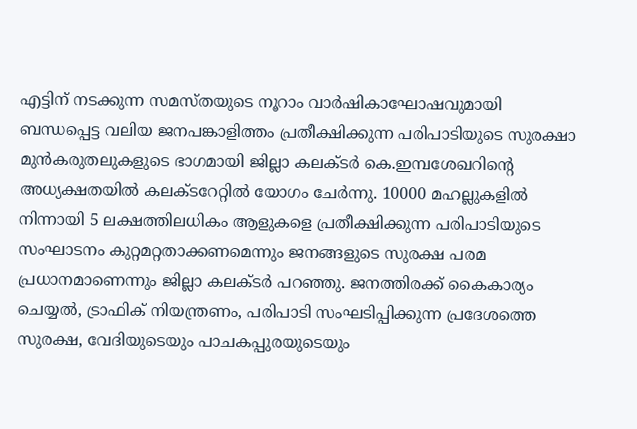എട്ടിന് നടക്കുന്ന സമസ്തയുടെ നൂറാം വാര്‍ഷികാഘോഷവുമായി ബന്ധപ്പെട്ട വലിയ ജനപങ്കാളിത്തം പ്രതീക്ഷിക്കുന്ന പരിപാടിയുടെ സുരക്ഷാ മുന്‍കരുതലുകളുടെ ഭാഗമായി ജില്ലാ കലക്ടര്‍ കെ.ഇമ്പശേഖറിന്റെ അധ്യക്ഷതയില്‍ കലക്ടറേറ്റില്‍ യോഗം ചേര്‍ന്നു. 10000 മഹല്ലുകളില്‍ നിന്നായി 5 ലക്ഷത്തിലധികം ആളുകളെ പ്രതീക്ഷിക്കുന്ന പരിപാടിയുടെ സംഘാടനം കുറ്റമറ്റതാക്കണമെന്നും ജനങ്ങളുടെ സുരക്ഷ പരമ പ്രധാനമാണെന്നും ജില്ലാ കലക്ടര്‍ പറഞ്ഞു. ജനത്തിരക്ക് കൈകാര്യം ചെയ്യല്‍, ട്രാഫിക് നിയന്ത്രണം, പരിപാടി സംഘടിപ്പിക്കുന്ന പ്രദേശത്തെ സുരക്ഷ, വേദിയുടെയും പാചകപ്പുരയുടെയും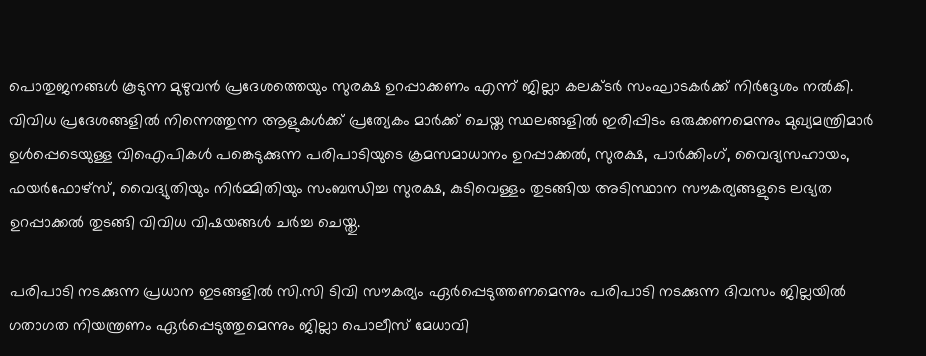പൊതുജനങ്ങള്‍ കൂടുന്ന മുഴുവന്‍ പ്രദേശത്തെയും സുരക്ഷ ഉറപ്പാക്കണം എന്ന് ജില്ലാ കലക്ടര്‍ സംഘാടകര്‍ക്ക് നിര്‍ദ്ദേശം നല്‍കി. വിവിധ പ്രദേശങ്ങളില്‍ നിന്നെത്തുന്ന ആളുകള്‍ക്ക് പ്രത്യേകം മാര്‍ക്ക് ചെയ്ത സ്ഥലങ്ങളില്‍ ഇരിപ്പിടം ഒരുക്കണമെന്നും മുഖ്യമന്ത്രിമാര്‍ ഉള്‍പ്പെടെയുള്ള വിഐപികള്‍ പങ്കെടുക്കുന്ന പരിപാടിയുടെ ക്രമസമാധാനം ഉറപ്പാക്കല്‍, സുരക്ഷ, പാര്‍ക്കിംഗ്, വൈദ്യസഹായം, ഫയര്‍ഫോഴ്‌സ്, വൈദ്യുതിയും നിര്‍മ്മിതിയും സംബന്ധിച്ച സുരക്ഷ, കുടിവെള്ളം തുടങ്ങിയ അടിസ്ഥാന സൗകര്യങ്ങളുടെ ലഭ്യത ഉറപ്പാക്കല്‍ തുടങ്ങി വിവിധ വിഷയങ്ങള്‍ ചര്‍ച്ച ചെയ്തു.

പരിപാടി നടക്കുന്ന പ്രധാന ഇടങ്ങളില്‍ സി.സി ടിവി സൗകര്യം ഏര്‍പ്പെടുത്തണമെന്നും പരിപാടി നടക്കുന്ന ദിവസം ജില്ലയില്‍ ഗതാഗത നിയന്ത്രണം ഏര്‍പ്പെടുത്തുമെന്നും ജില്ലാ പൊലീസ് മേധാവി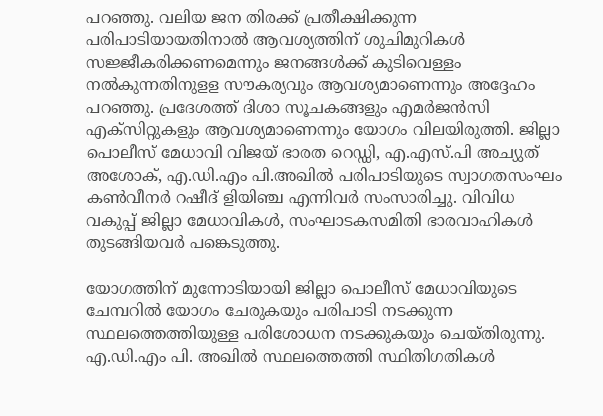പറഞ്ഞു. വലിയ ജന തിരക്ക് പ്രതീക്ഷിക്കുന്ന പരിപാടിയായതിനാല്‍ ആവശ്യത്തിന് ശുചിമുറികള്‍ സജ്ജീകരിക്കണമെന്നും ജനങ്ങള്‍ക്ക് കുടിവെള്ളം നല്‍കുന്നതിനുളള സൗകര്യവും ആവശ്യമാണെന്നും അദ്ദേഹം പറഞ്ഞു. പ്രദേശത്ത് ദിശാ സൂചകങ്ങളും എമര്‍ജന്‍സി എക്‌സിറ്റുകളും ആവശ്യമാണെന്നും യോഗം വിലയിരുത്തി. ജില്ലാ പൊലീസ് മേധാവി വിജയ് ഭാരത റെഡ്ഡി, എ.എസ്.പി അച്യുത് അശോക്, എ.ഡി.എം പി.അഖില്‍ പരിപാടിയുടെ സ്വാഗതസംഘം കണ്‍വീനര്‍ റഷീദ് ളിയിഞ്ച എന്നിവര്‍ സംസാരിച്ചു. വിവിധ വകുപ്പ് ജില്ലാ മേധാവികള്‍, സംഘാടകസമിതി ഭാരവാഹികള്‍ തുടങ്ങിയവര്‍ പങ്കെടുത്തു.

യോഗത്തിന് മുന്നോടിയായി ജില്ലാ പൊലീസ് മേധാവിയുടെ ചേമ്പറില്‍ യോഗം ചേരുകയും പരിപാടി നടക്കുന്ന സ്ഥലത്തെത്തിയുള്ള പരിശോധന നടക്കുകയും ചെയ്തിരുന്നു. എ.ഡി.എം പി. അഖില്‍ സ്ഥലത്തെത്തി സ്ഥിതിഗതികള്‍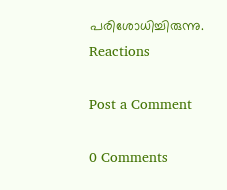പരിശോധിച്ചിരുന്നു.
Reactions

Post a Comment

0 Comments